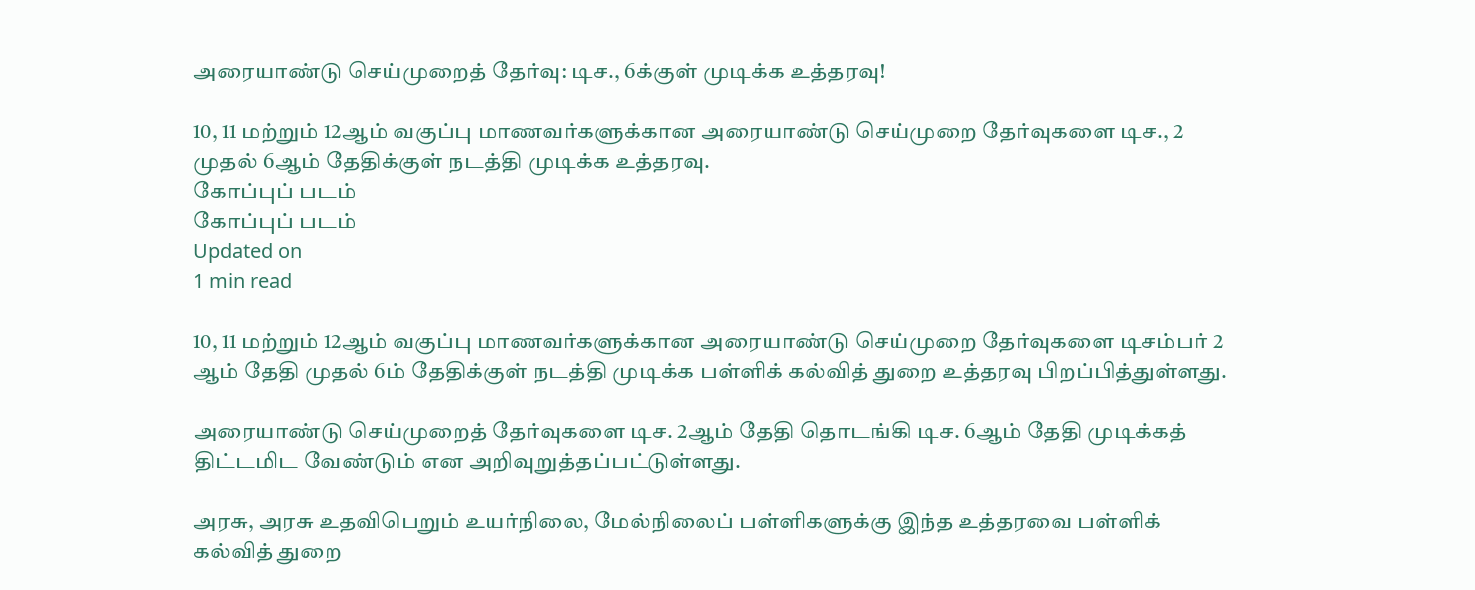அரையாண்டு செய்முறைத் தேர்வு: டிச., 6க்குள் முடிக்க உத்தரவு!

10, 11 மற்றும் 12ஆம் வகுப்பு மாணவர்களுக்கான அரையாண்டு செய்முறை தேர்வுகளை டிச., 2 முதல் 6ஆம் தேதிக்குள் நடத்தி முடிக்க உத்தரவு.
கோப்புப் படம்
கோப்புப் படம்
Updated on
1 min read

10, 11 மற்றும் 12ஆம் வகுப்பு மாணவர்களுக்கான அரையாண்டு செய்முறை தேர்வுகளை டிசம்பர் 2 ஆம் தேதி முதல் 6ம் தேதிக்குள் நடத்தி முடிக்க பள்ளிக் கல்வித் துறை உத்தரவு பிறப்பித்துள்ளது.

அரையாண்டு செய்முறைத் தேர்வுகளை டிச. 2ஆம் தேதி தொடங்கி டிச. 6ஆம் தேதி முடிக்கத் திட்டமிட வேண்டும் என அறிவுறுத்தப்பட்டுள்ளது.

அரசு, அரசு உதவிபெறும் உயர்நிலை, மேல்நிலைப் பள்ளிகளுக்கு இந்த உத்தரவை பள்ளிக் கல்வித் துறை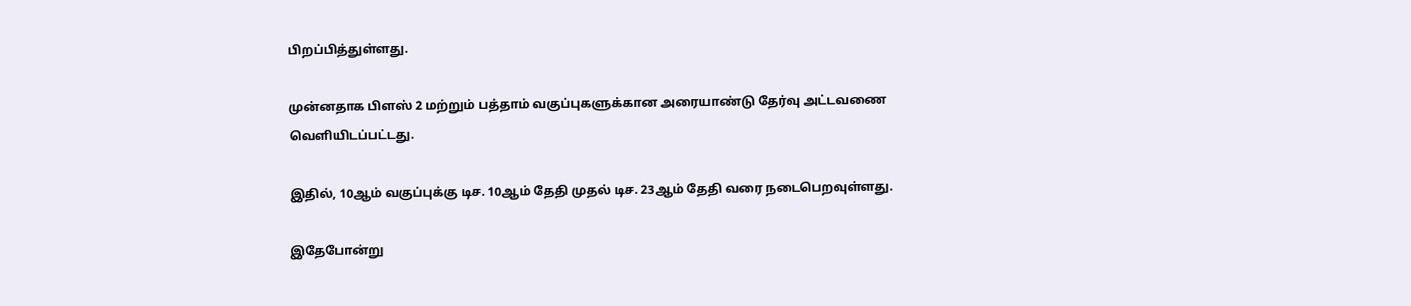பிறப்பித்துள்ளது.

முன்னதாக பிளஸ் 2 மற்றும் பத்தாம் வகுப்புகளுக்கான அரையாண்டு தேர்வு அட்டவணை வெளியிடப்பட்டது.

இதில், 10ஆம் வகுப்புக்கு டிச. 10ஆம் தேதி முதல் டிச. 23ஆம் தேதி வரை நடைபெறவுள்ளது.

இதேபோன்று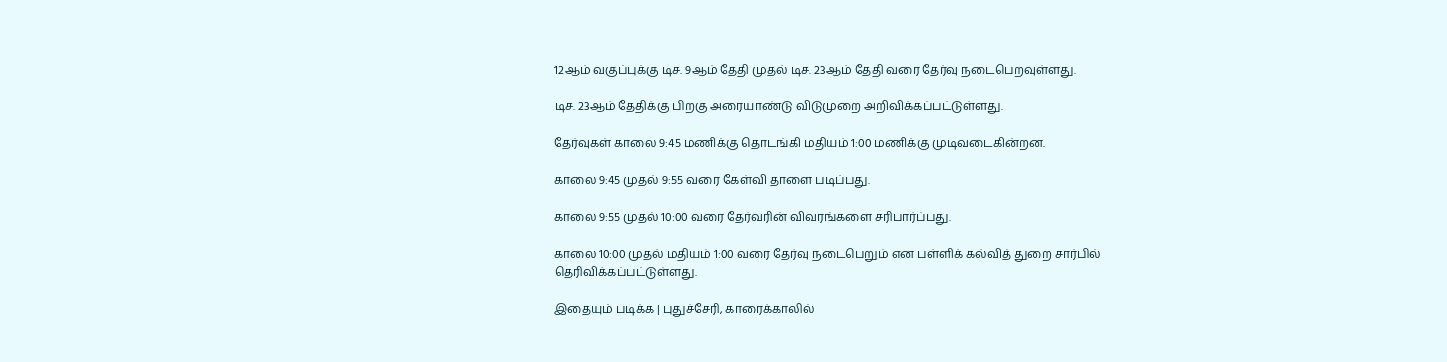12ஆம் வகுப்புக்கு டிச. 9ஆம் தேதி முதல் டிச. 23ஆம் தேதி வரை தேர்வு நடைபெறவுள்ளது.

டிச. 23ஆம் தேதிக்கு பிறகு அரையாண்டு விடுமுறை அறிவிக்கப்பட்டுள்ளது.

தேர்வுகள் காலை 9:45 மணிக்கு தொடங்கி மதியம் 1:00 மணிக்கு முடிவடைகின்றன.

காலை 9:45 முதல் 9:55 வரை கேள்வி தாளை படிப்பது.

காலை 9:55 முதல் 10:00 வரை தேர்வரின் விவரங்களை சரிபார்ப்பது.

காலை 10:00 முதல் மதியம் 1:00 வரை தேர்வு நடைபெறும் என பள்ளிக் கல்வித் துறை சார்பில் தெரிவிக்கப்பட்டுள்ளது.

இதையும் படிக்க | புதுச்சேரி, காரைக்காலில்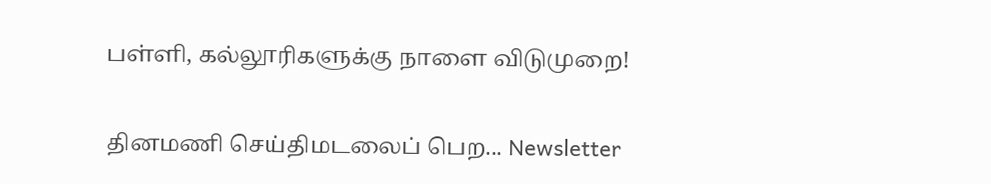பள்ளி, கல்லூரிகளுக்கு நாளை விடுமுறை!

தினமணி செய்திமடலைப் பெற... Newsletter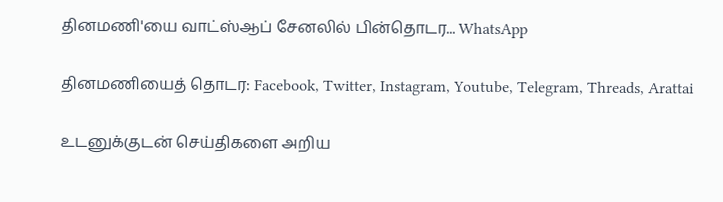தினமணி'யை வாட்ஸ்ஆப் சேனலில் பின்தொடர... WhatsApp

தினமணியைத் தொடர: Facebook, Twitter, Instagram, Youtube, Telegram, Threads, Arattai

உடனுக்குடன் செய்திகளை அறிய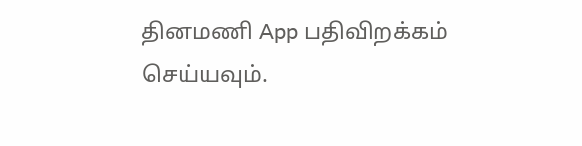தினமணி App பதிவிறக்கம் செய்யவும்.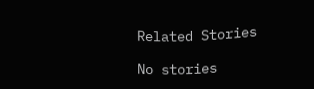Related Stories

No stories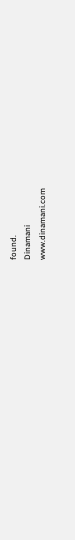found.
Dinamani
www.dinamani.com